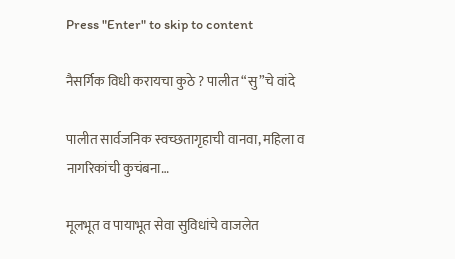Press "Enter" to skip to content

नैसर्गिक विधी करायचा कुठे ? पालीत “सु”चे वांदे

पालीत सार्वजनिक स्वच्छतागृहाची वानवा, महिला व नागरिकांची कुचंबना…

मूलभूत व पायाभूत सेवा सुविधांचे वाजलेत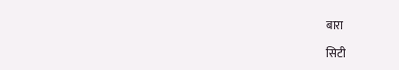बारा

सिटी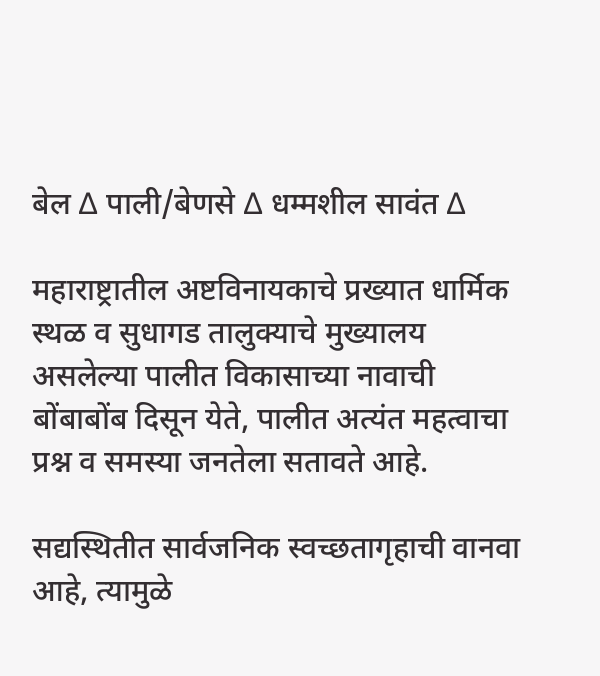बेल ∆ पाली/बेणसे ∆ धम्मशील सावंत ∆

महाराष्ट्रातील अष्टविनायकाचे प्रख्यात धार्मिक स्थळ व सुधागड तालुक्याचे मुख्यालय असलेल्या पालीत विकासाच्या नावाची बोंबाबोंब दिसून येते, पालीत अत्यंत महत्वाचा प्रश्न व समस्या जनतेला सतावते आहे.

सद्यस्थितीत सार्वजनिक स्वच्छतागृहाची वानवा आहे, त्यामुळे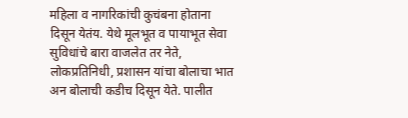महिला व नागरिकांची कुचंबना होताना दिसून येतंय. येथे मूलभूत व पायाभूत सेवा सुविधांचे बारा वाजलेत तर नेते, लोकप्रतिनिधी, प्रशासन यांचा बोलाचा भात अन बोलाची कडीच दिसून येते. पालीत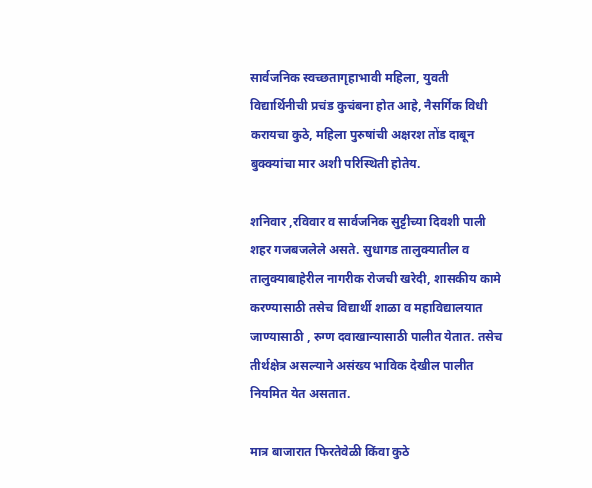सार्वजनिक स्वच्छतागृहाभावी महिला, युवती विद्यार्थिनीची प्रचंड कुचंबना होत आहे, नैसर्गिक विधी करायचा कुठे, महिला पुरुषांची अक्षरश तोंड दाबून बुक्क्यांचा मार अशी परिस्थिती होतेय.

शनिवार ,रविवार व सार्वजनिक सुट्टीच्या दिवशी पाली शहर गजबजलेले असते. सुधागड तालुक्यातील व तालुक्याबाहेरील नागरीक रोजची खरेदी, शासकीय कामे करण्यासाठी तसेच विद्यार्थी शाळा व महाविद्यालयात जाण्यासाठी , रुग्ण दवाखान्यासाठी पालीत येतात. तसेच तीर्थक्षेत्र असल्याने असंख्य भाविक देखील पालीत नियमित येत असतात.

मात्र बाजारात फिरतेवेळी किंवा कुठे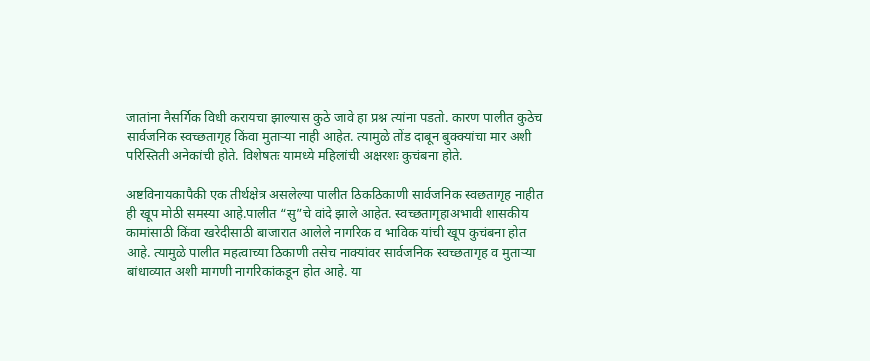जातांना नैसर्गिक विधी करायचा झाल्यास कुठे जावे हा प्रश्न त्यांना पडतो. कारण पालीत कुठेच सार्वजनिक स्वच्छतागृह किंवा मुताऱ्या नाही आहेत. त्यामुळे तोंड दाबून बुक्क्यांचा मार अशी परिस्तिती अनेकांची होते. विशेषतः यामध्ये महिलांची अक्षरशः कुचंबना होते.

अष्टविनायकापैकी एक तीर्थक्षेत्र असलेल्या पालीत ठिकठिकाणी सार्वजनिक स्वछतागृह नाहीत ही खूप मोठी समस्या आहे.पालीत “सु”चे वांदे झाले आहेत. स्वच्छतागृहाअभावी शासकीय कामांसाठी किंवा खरेदीसाठी बाजारात आलेले नागरिक व भाविक यांची खूप कुचंबना होत आहे. त्यामुळे पालीत महत्वाच्या ठिकाणी तसेच नाक्यांवर सार्वजनिक स्वच्छतागृह व मुताऱ्या बांधाव्यात अशी मागणी नागरिकांकडून होत आहे. या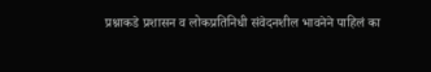प्रश्नाकडे प्रशासन व लोकप्रतिनिधी संवेदनशील भावनेने पाहिलं का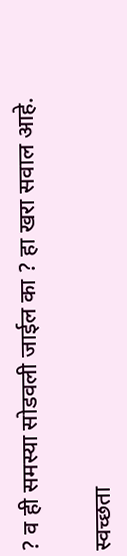? व ही समस्या सोडवली जाईल का ? हा खरा सवाल आहे.

स्वच्छता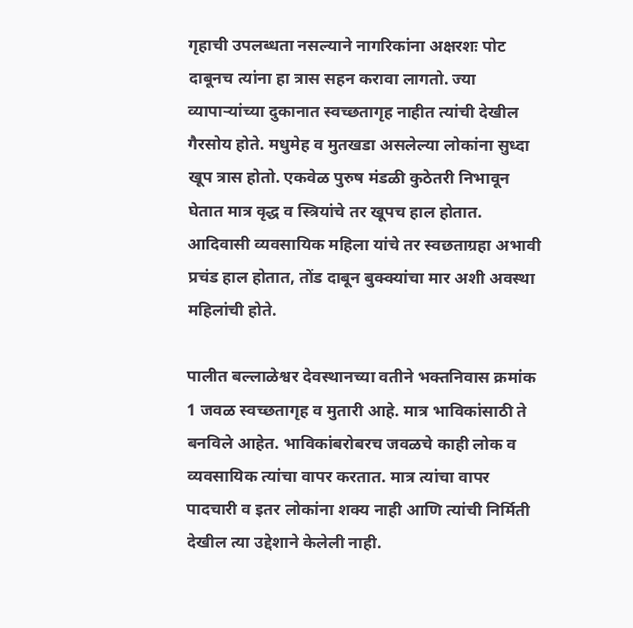गृहाची उपलब्धता नसल्याने नागरिकांना अक्षरशः पोट दाबूनच त्यांना हा त्रास सहन करावा लागतो. ज्या व्यापाऱ्यांच्या दुकानात स्वच्छतागृह नाहीत त्यांची देखील गैरसोय होते. मधुमेह व मुतखडा असलेल्या लोकांना सुध्दा खूप त्रास होतो. एकवेळ पुरुष मंडळी कुठेतरी निभावून घेतात मात्र वृद्ध व स्त्रियांचे तर खूपच हाल होतात. आदिवासी व्यवसायिक महिला यांचे तर स्वछताग्रहा अभावी प्रचंड हाल होतात, तोंड दाबून बुक्क्यांचा मार अशी अवस्था महिलांची होते.

पालीत बल्लाळेश्वर देवस्थानच्या वतीने भक्तनिवास क्रमांक 1 जवळ स्वच्छतागृह व मुतारी आहे. मात्र भाविकांसाठी ते बनविले आहेत. भाविकांबरोबरच जवळचे काही लोक व व्यवसायिक त्यांचा वापर करतात. मात्र त्यांचा वापर पादचारी व इतर लोकांना शक्य नाही आणि त्यांची निर्मिती देखील त्या उद्देशाने केलेली नाही.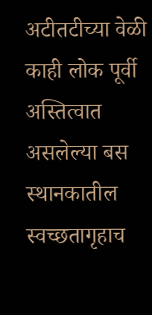अटीतटीच्या वेळी काही लोक पूर्वी अस्तित्वात असलेल्या बस स्थानकातील स्वच्छतागृहाच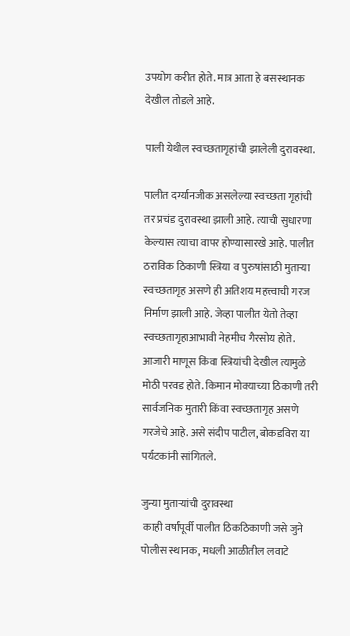उपयोग करीत होते. मात्र आता हे बसस्थानक देखील तोडले आहे.

पाली येथील स्वच्छतागृहांची झालेली दुरावस्था.

पालीत दर्ग्यानजीक असलेल्या स्वच्छता गृहांची तर प्रचंड दुरावस्था झाली आहे. त्याची सुधारणा केल्यास त्याचा वापर होण्यासारखे आहे. पालीत ठराविक ठिकाणी स्त्रिया व पुरुषांसाठी मुताऱ्या स्वच्छतागृह असणे ही अतिशय महत्त्वाची गरज निर्माण झाली आहे. जेव्हा पालीत येतो तेव्हा स्वच्छतागृहाआभावी नेहमीच गैरसोय होते. आजारी माणूस किंवा स्त्रियांची देखील त्यामुळे मोठी परवड होते. किमान मोक्याच्या ठिकाणी तरी सार्वजनिक मुतारी किंवा स्वच्छतागृह असणे गरजेचे आहे. असे संदीप पाटील, बोकडविरा या पर्यटकांनी सांगितले.

जुन्या मुताऱ्यांची दुरावस्था
 काही वर्षांपूर्वी पालीत ठिकठिकाणी जसे जुने पोलीस स्थानक, मधली आळीतील लवाटे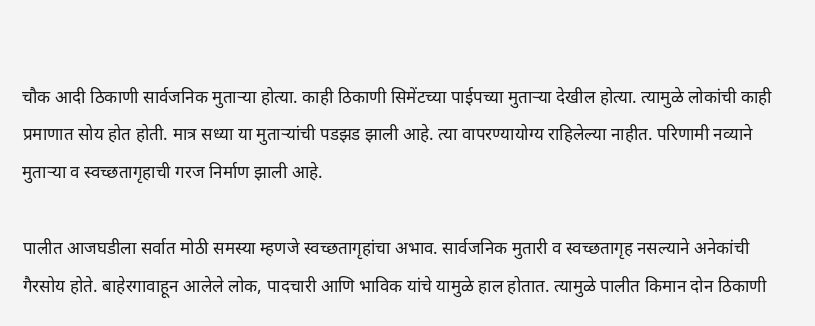चौक आदी ठिकाणी सार्वजनिक मुताऱ्या होत्या. काही ठिकाणी सिमेंटच्या पाईपच्या मुताऱ्या देखील होत्या. त्यामुळे लोकांची काही प्रमाणात सोय होत होती. मात्र सध्या या मुताऱ्यांची पडझड झाली आहे. त्या वापरण्यायोग्य राहिलेल्या नाहीत. परिणामी नव्याने मुताऱ्या व स्वच्छतागृहाची गरज निर्माण झाली आहे.

पालीत आजघडीला सर्वात मोठी समस्या म्हणजे स्वच्छतागृहांचा अभाव. सार्वजनिक मुतारी व स्वच्छतागृह नसल्याने अनेकांची गैरसोय होते. बाहेरगावाहून आलेले लोक, पादचारी आणि भाविक यांचे यामुळे हाल होतात. त्यामुळे पालीत किमान दोन ठिकाणी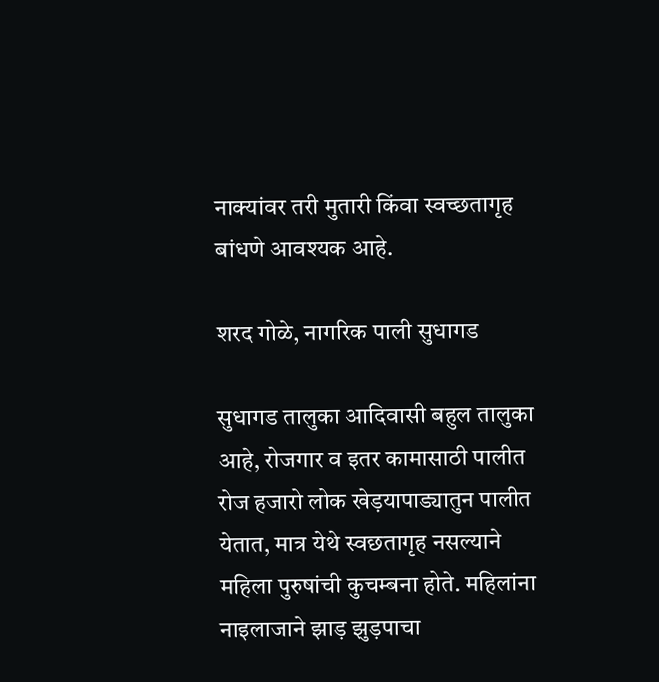नाक्यांवर तरी मुतारी किंवा स्वच्छतागृह बांधणे आवश्यक आहे.

शरद गोळे, नागरिक पाली सुधागड

सुधागड तालुका आदिवासी बहुल तालुका आहे, रोजगार व इतर कामासाठी पालीत रोज हजारो लोक खेड़यापाड्यातुन पालीत येतात, मात्र येथे स्वछतागृह नसल्याने महिला पुरुषांची कुचम्बना होते. महिलांना नाइलाजाने झाड़ झुड़पाचा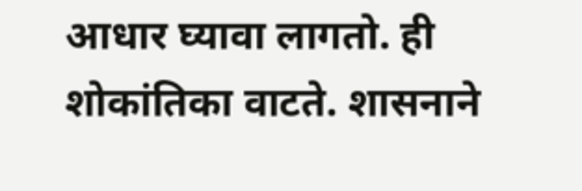आधार घ्यावा लागतो. ही शोकांतिका वाटते. शासनाने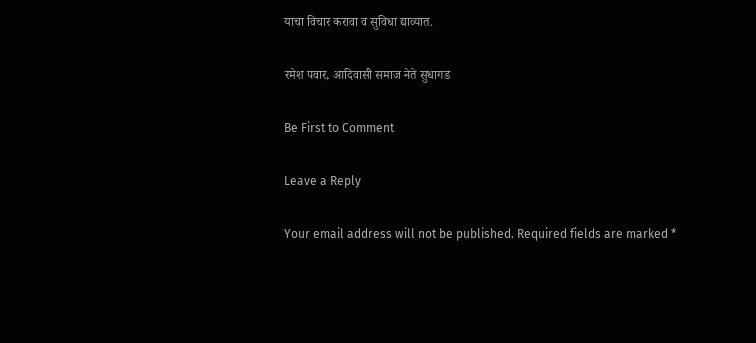याचा विचार करावा व सुविधा द्याव्यात.

रमेश पवार, आदिवासी समाज नेते सुधागड

Be First to Comment

Leave a Reply

Your email address will not be published. Required fields are marked *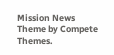Mission News Theme by Compete Themes.